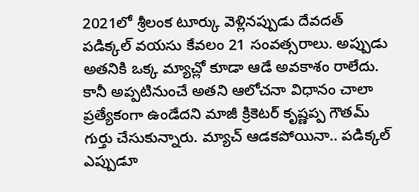2021లో శ్రీలంక టూర్కు వెళ్లినప్పుడు దేవదత్ పడిక్కల్ వయసు కేవలం 21 సంవత్సరాలు. అప్పుడు అతనికి ఒక్క మ్యాచ్లో కూడా ఆడే అవకాశం రాలేదు. కానీ అప్పటినుంచే అతని ఆలోచనా విధానం చాలా ప్రత్యేకంగా ఉండేదని మాజీ క్రికెటర్ కృష్ణప్ప గౌతమ్ గుర్తు చేసుకున్నారు. మ్యాచ్ ఆడకపోయినా.. పడిక్కల్ ఎప్పుడూ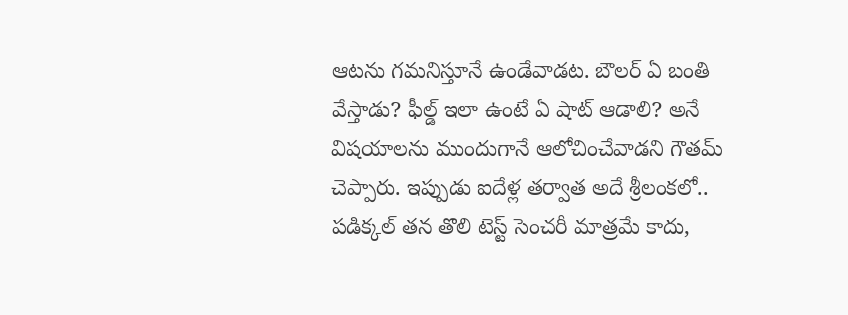ఆటను గమనిస్తూనే ఉండేవాడట. బౌలర్ ఏ బంతి వేస్తాడు? ఫీల్డ్ ఇలా ఉంటే ఏ షాట్ ఆడాలి? అనే విషయాలను ముందుగానే ఆలోచించేవాడని గౌతమ్ చెప్పారు. ఇప్పుడు ఐదేళ్ల తర్వాత అదే శ్రీలంకలో.. పడిక్కల్ తన తొలి టెస్ట్ సెంచరీ మాత్రమే కాదు,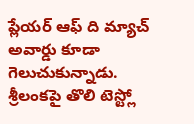ప్లేయర్ ఆఫ్ ది మ్యాచ్ అవార్డు కూడా గెలుచుకున్నాడు.
శ్రీలంకపై తొలి టెస్ట్లో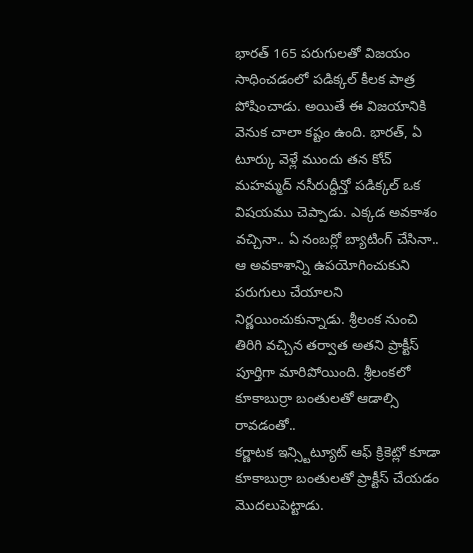భారత్ 165 పరుగులతో విజయం సాధించడంలో పడిక్కల్ కీలక పాత్ర పోషించాడు. అయితే ఈ విజయానికి వెనుక చాలా కష్టం ఉంది. భారత్, ఏ టూర్కు వెళ్లే ముందు తన కోచ్ మహమ్మద్ నసీరుద్దీన్తో పడిక్కల్ ఒక విషయము చెప్పాడు. ఎక్కడ అవకాశం వచ్చినా.. ఏ నంబర్లో బ్యాటింగ్ చేసినా.. ఆ అవకాశాన్ని ఉపయోగించుకుని పరుగులు చేయాలని నిర్ణయించుకున్నాడు. శ్రీలంక నుంచి తిరిగి వచ్చిన తర్వాత అతని ప్రాక్టీస్ పూర్తిగా మారిపోయింది. శ్రీలంకలో కూకాబుర్రా బంతులతో ఆడాల్సి రావడంతో..
కర్ణాటక ఇన్స్టిట్యూట్ ఆఫ్ క్రికెట్లో కూడా కూకాబుర్రా బంతులతో ప్రాక్టీస్ చేయడం మొదలుపెట్టాడు.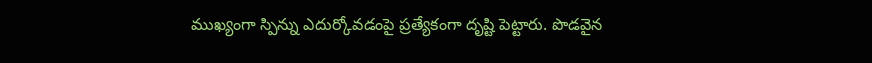ముఖ్యంగా స్పిన్ను ఎదుర్కోవడంపై ప్రత్యేకంగా దృష్టి పెట్టారు. పొడవైన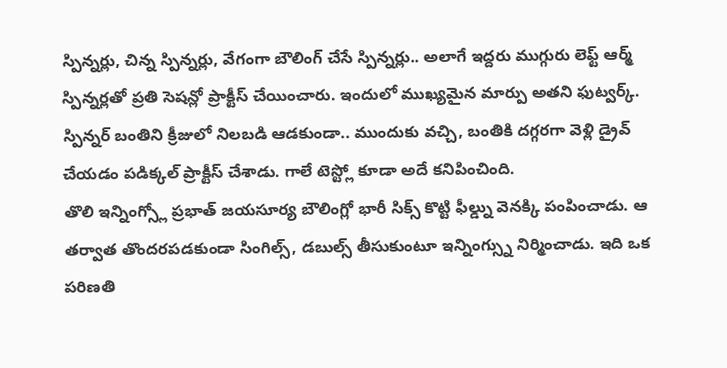స్పిన్నర్లు, చిన్న స్పిన్నర్లు, వేగంగా బౌలింగ్ చేసే స్పిన్నర్లు.. అలాగే ఇద్దరు ముగ్గురు లెఫ్ట్ ఆర్మ్ స్పిన్నర్లతో ప్రతి సెషన్లో ప్రాక్టీస్ చేయించారు. ఇందులో ముఖ్యమైన మార్పు అతని ఫుట్వర్క్. స్పిన్నర్ బంతిని క్రీజులో నిలబడి ఆడకుండా.. ముందుకు వచ్చి, బంతికి దగ్గరగా వెళ్లి డ్రైవ్ చేయడం పడిక్కల్ ప్రాక్టీస్ చేశాడు. గాలే టెస్ట్లో కూడా అదే కనిపించింది.
తొలి ఇన్నింగ్స్లో ప్రభాత్ జయసూర్య బౌలింగ్లో భారీ సిక్స్ కొట్టి ఫీల్డ్ను వెనక్కి పంపించాడు. ఆ తర్వాత తొందరపడకుండా సింగిల్స్, డబుల్స్ తీసుకుంటూ ఇన్నింగ్స్ను నిర్మించాడు. ఇది ఒక పరిణతి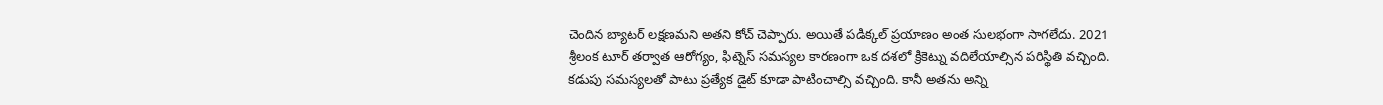చెందిన బ్యాటర్ లక్షణమని అతని కోచ్ చెప్పారు. అయితే పడిక్కల్ ప్రయాణం అంత సులభంగా సాగలేదు. 2021 శ్రీలంక టూర్ తర్వాత ఆరోగ్యం, ఫిట్నెస్ సమస్యల కారణంగా ఒక దశలో క్రికెట్ను వదిలేయాల్సిన పరిస్థితి వచ్చింది. కడుపు సమస్యలతో పాటు ప్రత్యేక డైట్ కూడా పాటించాల్సి వచ్చింది. కానీ అతను అన్ని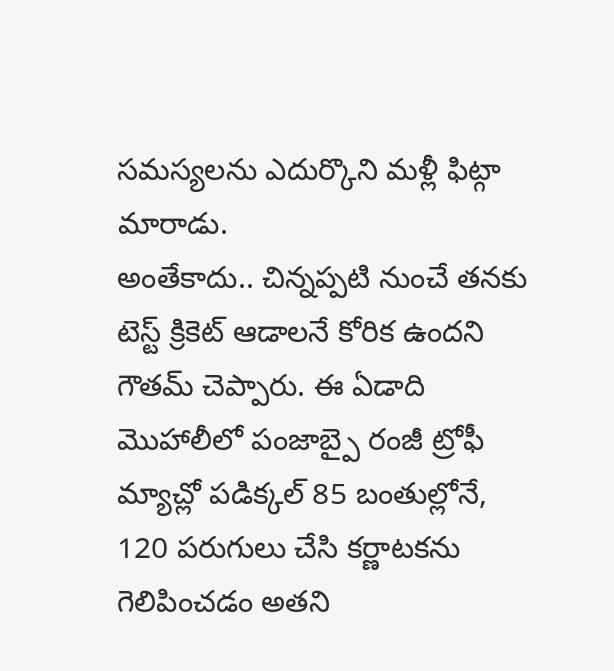సమస్యలను ఎదుర్కొని మళ్లీ ఫిట్గా మారాడు.
అంతేకాదు.. చిన్నప్పటి నుంచే తనకు టెస్ట్ క్రికెట్ ఆడాలనే కోరిక ఉందని గౌతమ్ చెప్పారు. ఈ ఏడాది మొహాలీలో పంజాబ్పై రంజీ ట్రోఫీ మ్యాచ్లో పడిక్కల్ 85 బంతుల్లోనే, 120 పరుగులు చేసి కర్ణాటకను గెలిపించడం అతని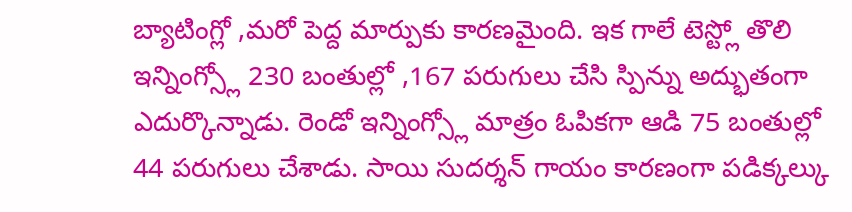బ్యాటింగ్లో ,మరో పెద్ద మార్పుకు కారణమైంది. ఇక గాలే టెస్ట్లో తొలి ఇన్నింగ్స్లో 230 బంతుల్లో ,167 పరుగులు చేసి స్పిన్ను అద్భుతంగా ఎదుర్కొన్నాడు. రెండో ఇన్నింగ్స్లో మాత్రం ఓపికగా ఆడి 75 బంతుల్లో 44 పరుగులు చేశాడు. సాయి సుదర్శన్ గాయం కారణంగా పడిక్కల్కు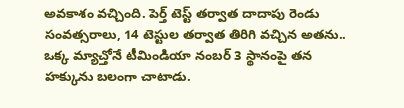అవకాశం వచ్చింది. పెర్త్ టెస్ట్ తర్వాత దాదాపు రెండు సంవత్సరాలు, 14 టెస్టుల తర్వాత తిరిగి వచ్చిన అతను.. ఒక్క మ్యాచ్తోనే టీమిండియా నంబర్ 3 స్థానంపై తన హక్కును బలంగా చాటాడు.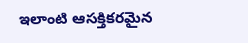ఇలాంటి ఆసక్తికరమైన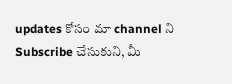updates కోసం మా channel ని Subscribe చేసుకుని, మీ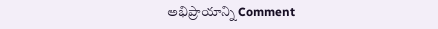అభిప్రాయాన్ని Comment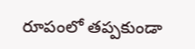రూపంలో తప్పకుండా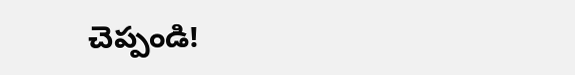చెప్పండి!